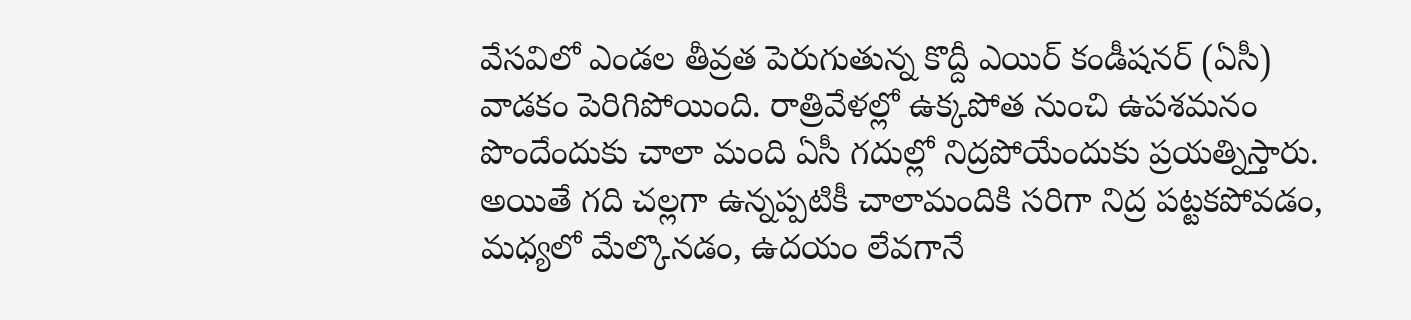వేసవిలో ఎండల తీవ్రత పెరుగుతున్న కొద్దీ ఎయిర్ కండీషనర్ (ఏసీ) వాడకం పెరిగిపోయింది. రాత్రివేళల్లో ఉక్కపోత నుంచి ఉపశమనం పొందేందుకు చాలా మంది ఏసీ గదుల్లో నిద్రపోయేందుకు ప్రయత్నిస్తారు. అయితే గది చల్లగా ఉన్నప్పటికీ చాలామందికి సరిగా నిద్ర పట్టకపోవడం, మధ్యలో మేల్కొనడం, ఉదయం లేవగానే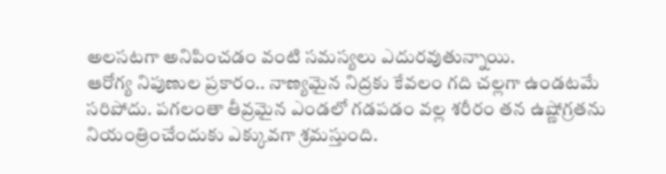అలసటగా అనిపించడం వంటి సమస్యలు ఎదురవుతున్నాయి.
ఆరోగ్య నిపుణుల ప్రకారం.. నాణ్యమైన నిద్రకు కేవలం గది చల్లగా ఉండటమే సరిపోదు. పగలంతా తీవ్రమైన ఎండలో గడపడం వల్ల శరీరం తన ఉష్ణోగ్రతను నియంత్రించేందుకు ఎక్కువగా శ్రమస్తుంది.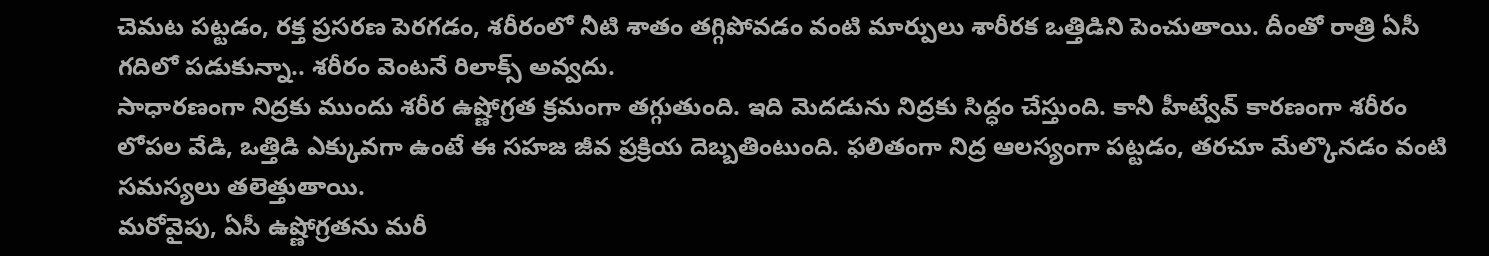చెమట పట్టడం, రక్త ప్రసరణ పెరగడం, శరీరంలో నీటి శాతం తగ్గిపోవడం వంటి మార్పులు శారీరక ఒత్తిడిని పెంచుతాయి. దీంతో రాత్రి ఏసీ గదిలో పడుకున్నా.. శరీరం వెంటనే రిలాక్స్ అవ్వదు.
సాధారణంగా నిద్రకు ముందు శరీర ఉష్ణోగ్రత క్రమంగా తగ్గుతుంది. ఇది మెదడును నిద్రకు సిద్ధం చేస్తుంది. కానీ హీట్వేవ్ కారణంగా శరీరం లోపల వేడి, ఒత్తిడి ఎక్కువగా ఉంటే ఈ సహజ జీవ ప్రక్రియ దెబ్బతింటుంది. ఫలితంగా నిద్ర ఆలస్యంగా పట్టడం, తరచూ మేల్కొనడం వంటి సమస్యలు తలెత్తుతాయి.
మరోవైపు, ఏసీ ఉష్ణోగ్రతను మరీ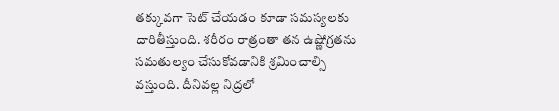తక్కువగా సెట్ చేయడం కూడా సమస్యలకు దారితీస్తుంది. శరీరం రాత్రంతా తన ఉష్ణోగ్రతను సమతుల్యం చేసుకోవడానికి శ్రమించాల్సి వస్తుంది. దీనివల్ల నిద్రలో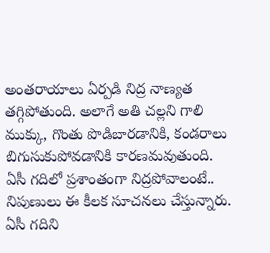అంతరాయాలు ఏర్పడి నిద్ర నాణ్యత తగ్గిపోతుంది. అలాగే అతి చల్లని గాలి ముక్కు, గొంతు పొడిబారడానికి, కండరాలు బిగుసుకుపోవడానికి కారణమవుతుంది.
ఏసీ గదిలో ప్రశాంతంగా నిద్రపోవాలంటే.. నిపుణులు ఈ కీలక సూచనలు చేస్తున్నారు. ఏసీ గదిని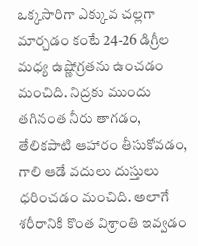ఒక్కసారిగా ఎక్కువ చల్లగా మార్చడం కంటే 24-26 డిగ్రీల మధ్య ఉష్ణోగ్రతను ఉంచడం మంచిది. నిద్రకు ముందు తగినంత నీరు తాగడం, తేలికపాటి ఆహారం తీసుకోవడం, గాలి ఆడే వదులు దుస్తులు ధరించడం మంచిది. అలాగే శరీరానికి కొంత విశ్రాంతి ఇవ్వడం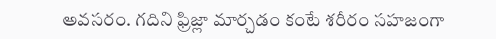అవసరం. గదిని ఫ్రిజ్లా మార్చడం కంటే శరీరం సహజంగా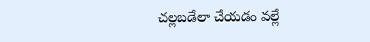చల్లబడేలా చేయడం వల్లే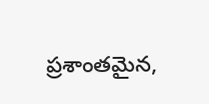ప్రశాంతమైన,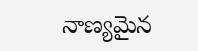నాణ్యమైన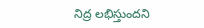నిద్ర లభిస్తుందని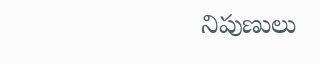నిపుణులు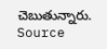చెబుతున్నారు. Source